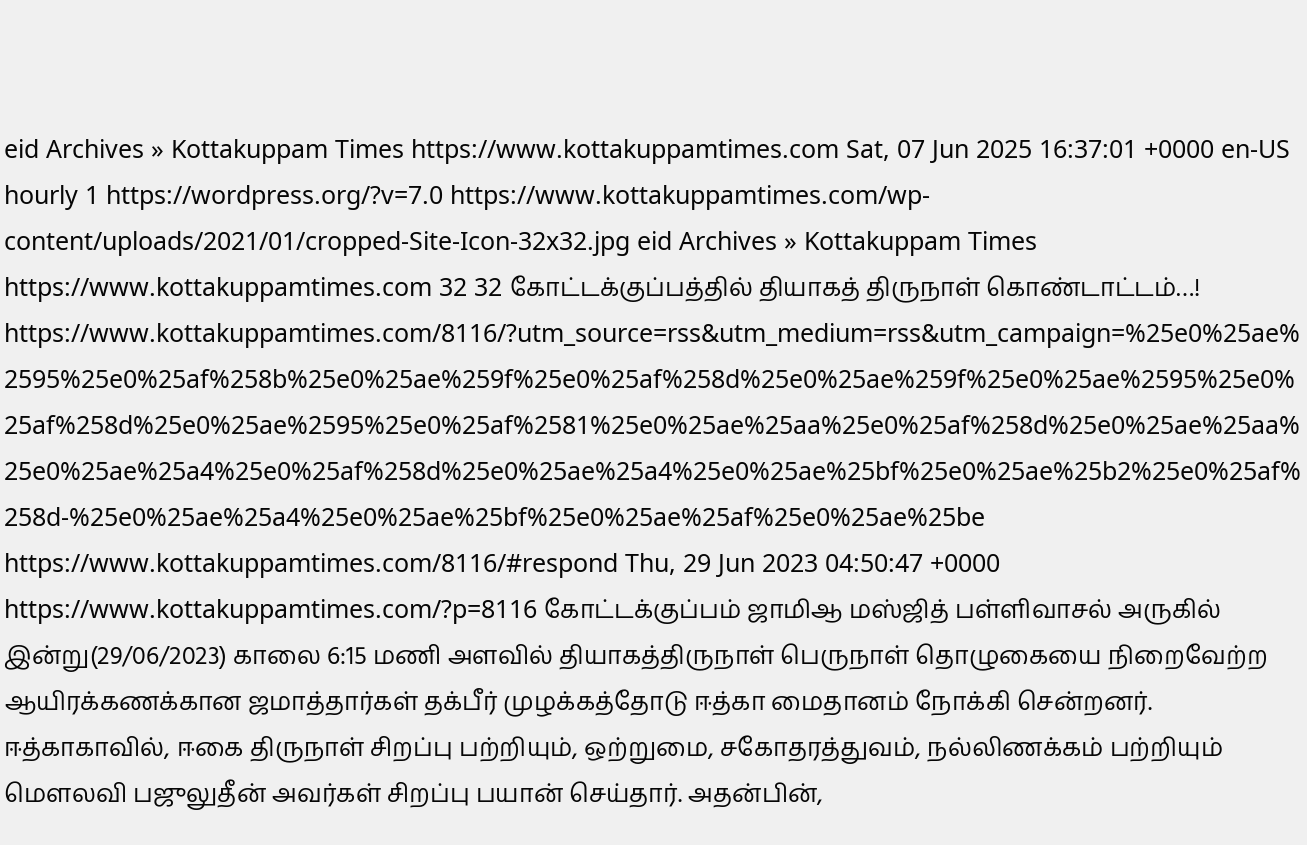eid Archives » Kottakuppam Times https://www.kottakuppamtimes.com Sat, 07 Jun 2025 16:37:01 +0000 en-US hourly 1 https://wordpress.org/?v=7.0 https://www.kottakuppamtimes.com/wp-content/uploads/2021/01/cropped-Site-Icon-32x32.jpg eid Archives » Kottakuppam Times https://www.kottakuppamtimes.com 32 32 கோட்டக்குப்பத்தில் தியாகத் திருநாள் கொண்டாட்டம்…! https://www.kottakuppamtimes.com/8116/?utm_source=rss&utm_medium=rss&utm_campaign=%25e0%25ae%2595%25e0%25af%258b%25e0%25ae%259f%25e0%25af%258d%25e0%25ae%259f%25e0%25ae%2595%25e0%25af%258d%25e0%25ae%2595%25e0%25af%2581%25e0%25ae%25aa%25e0%25af%258d%25e0%25ae%25aa%25e0%25ae%25a4%25e0%25af%258d%25e0%25ae%25a4%25e0%25ae%25bf%25e0%25ae%25b2%25e0%25af%258d-%25e0%25ae%25a4%25e0%25ae%25bf%25e0%25ae%25af%25e0%25ae%25be https://www.kottakuppamtimes.com/8116/#respond Thu, 29 Jun 2023 04:50:47 +0000 https://www.kottakuppamtimes.com/?p=8116 கோட்டக்குப்பம் ஜாமிஆ மஸ்ஜித் பள்ளிவாசல் அருகில் இன்று(29/06/2023) காலை 6:15 மணி அளவில் தியாகத்திருநாள் பெருநாள் தொழுகையை நிறைவேற்ற ஆயிரக்கணக்கான ஜமாத்தார்கள் தக்பீர் முழக்கத்தோடு ஈத்கா மைதானம் நோக்கி சென்றனர். ஈத்காகாவில், ஈகை திருநாள் சிறப்பு பற்றியும், ஒற்றுமை, சகோதரத்துவம், நல்லிணக்கம் பற்றியும் மௌலவி பஜுலுதீன் அவர்கள் சிறப்பு பயான் செய்தார். அதன்பின்,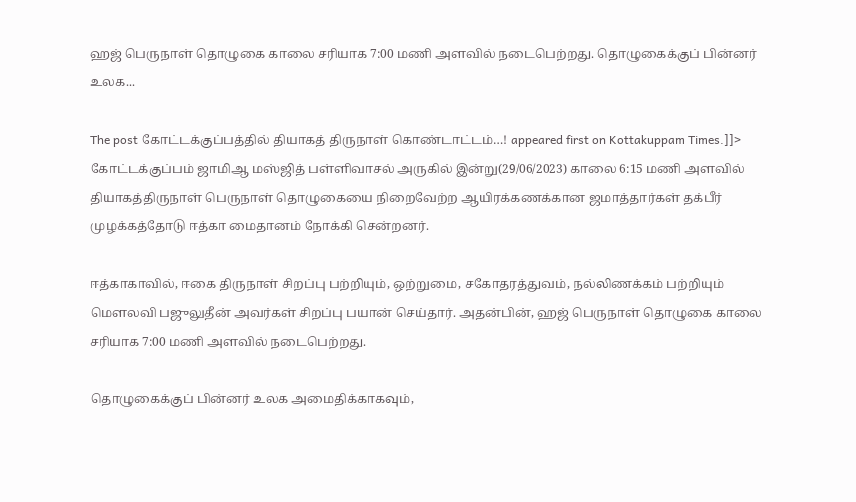ஹஜ் பெருநாள் தொழுகை காலை சரியாக 7:00 மணி அளவில் நடைபெற்றது. தொழுகைக்குப் பின்னர் உலக...

The post கோட்டக்குப்பத்தில் தியாகத் திருநாள் கொண்டாட்டம்…! appeared first on Kottakuppam Times.]]>
கோட்டக்குப்பம் ஜாமிஆ மஸ்ஜித் பள்ளிவாசல் அருகில் இன்று(29/06/2023) காலை 6:15 மணி அளவில் தியாகத்திருநாள் பெருநாள் தொழுகையை நிறைவேற்ற ஆயிரக்கணக்கான ஜமாத்தார்கள் தக்பீர் முழக்கத்தோடு ஈத்கா மைதானம் நோக்கி சென்றனர்.

ஈத்காகாவில், ஈகை திருநாள் சிறப்பு பற்றியும், ஒற்றுமை, சகோதரத்துவம், நல்லிணக்கம் பற்றியும் மௌலவி பஜுலுதீன் அவர்கள் சிறப்பு பயான் செய்தார். அதன்பின், ஹஜ் பெருநாள் தொழுகை காலை சரியாக 7:00 மணி அளவில் நடைபெற்றது.

தொழுகைக்குப் பின்னர் உலக அமைதிக்காகவும்,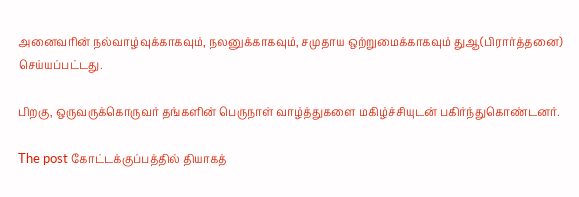அனைவரின் நல்வாழ்வுக்காகவும், நலனுக்காகவும், சமுதாய ஒற்றுமைக்காகவும் துஆ(பிரார்த்தனை) செய்யப்பட்டது.

பிறகு, ஒருவருக்கொருவர் தங்களின் பெருநாள் வாழ்த்துகளை மகிழ்ச்சியுடன் பகிர்ந்துகொண்டனர்.

The post கோட்டக்குப்பத்தில் தியாகத்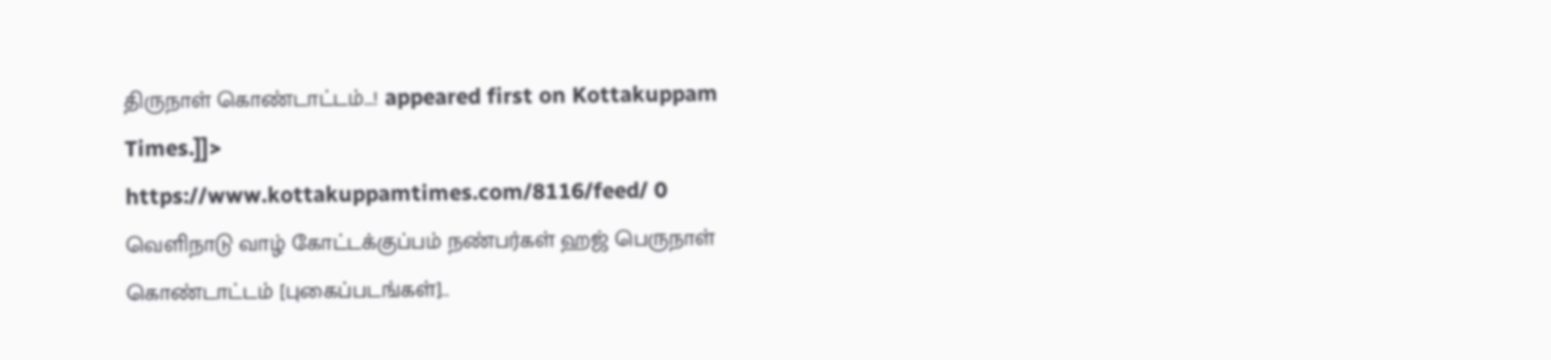திருநாள் கொண்டாட்டம்…! appeared first on Kottakuppam Times.]]>
https://www.kottakuppamtimes.com/8116/feed/ 0
வெளிநாடு வாழ் கோட்டக்குப்பம் நண்பர்கள் ஹஜ் பெருநாள் கொண்டாட்டம் [புகைப்படங்கள்]..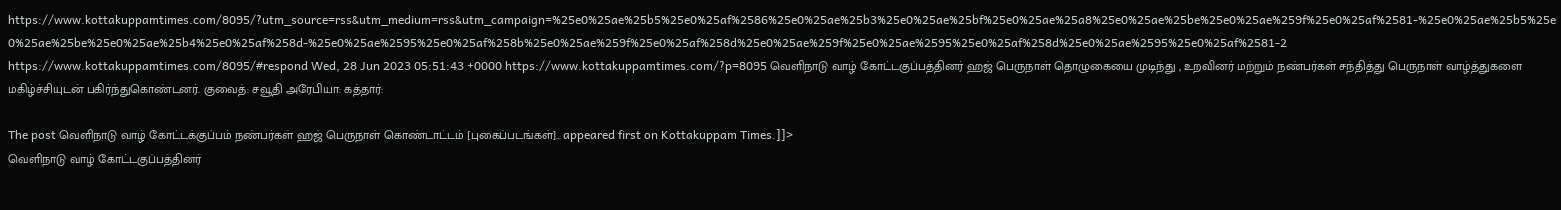https://www.kottakuppamtimes.com/8095/?utm_source=rss&utm_medium=rss&utm_campaign=%25e0%25ae%25b5%25e0%25af%2586%25e0%25ae%25b3%25e0%25ae%25bf%25e0%25ae%25a8%25e0%25ae%25be%25e0%25ae%259f%25e0%25af%2581-%25e0%25ae%25b5%25e0%25ae%25be%25e0%25ae%25b4%25e0%25af%258d-%25e0%25ae%2595%25e0%25af%258b%25e0%25ae%259f%25e0%25af%258d%25e0%25ae%259f%25e0%25ae%2595%25e0%25af%258d%25e0%25ae%2595%25e0%25af%2581-2 https://www.kottakuppamtimes.com/8095/#respond Wed, 28 Jun 2023 05:51:43 +0000 https://www.kottakuppamtimes.com/?p=8095 வெளிநாடு வாழ் கோட்டகுப்பத்தினர் ஹஜ் பெருநாள் தொழுகையை முடிந்து , உறவினர் மற்றும் நண்பர்கள் சந்தித்து பெருநாள் வாழ்த்துகளை மகிழ்ச்சியுடன் பகிர்ந்துகொண்டனர். குவைத்: சவூதி அரேபியா: கத்தார்:

The post வெளிநாடு வாழ் கோட்டக்குப்பம் நண்பர்கள் ஹஜ் பெருநாள் கொண்டாட்டம் [புகைப்படங்கள்].. appeared first on Kottakuppam Times.]]>
வெளிநாடு வாழ் கோட்டகுப்பத்தினர்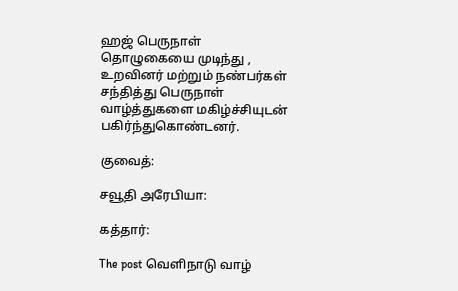ஹஜ் பெருநாள் தொழுகையை முடிந்து , உறவினர் மற்றும் நண்பர்கள் சந்தித்து பெருநாள் வாழ்த்துகளை மகிழ்ச்சியுடன் பகிர்ந்துகொண்டனர்.

குவைத்:

சவூதி அரேபியா:

கத்தார்:

The post வெளிநாடு வாழ்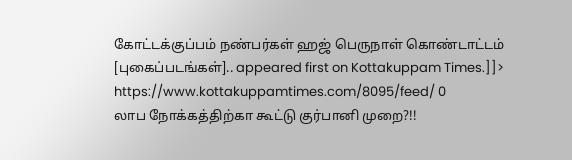கோட்டக்குப்பம் நண்பர்கள் ஹஜ் பெருநாள் கொண்டாட்டம் [புகைப்படங்கள்].. appeared first on Kottakuppam Times.]]>
https://www.kottakuppamtimes.com/8095/feed/ 0
லாப நோக்கத்திற்கா கூட்டு குர்பானி முறை?!!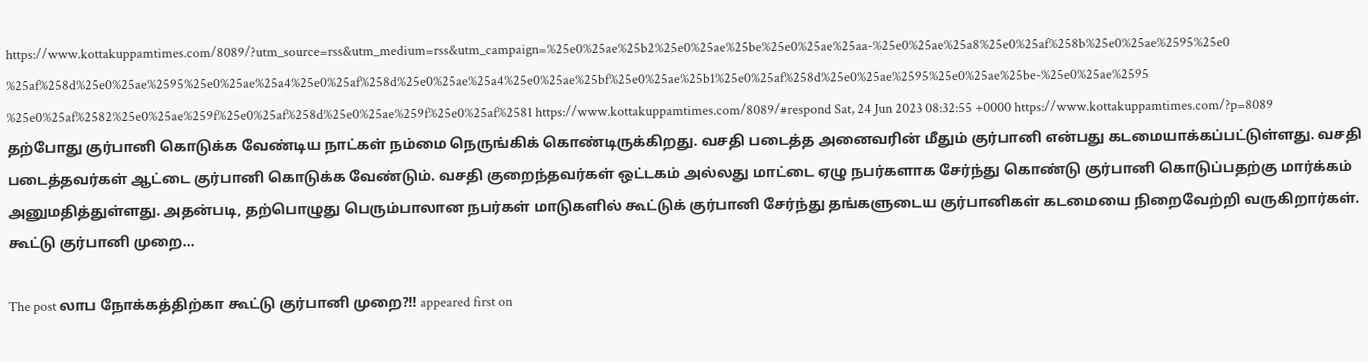https://www.kottakuppamtimes.com/8089/?utm_source=rss&utm_medium=rss&utm_campaign=%25e0%25ae%25b2%25e0%25ae%25be%25e0%25ae%25aa-%25e0%25ae%25a8%25e0%25af%258b%25e0%25ae%2595%25e0%25af%258d%25e0%25ae%2595%25e0%25ae%25a4%25e0%25af%258d%25e0%25ae%25a4%25e0%25ae%25bf%25e0%25ae%25b1%25e0%25af%258d%25e0%25ae%2595%25e0%25ae%25be-%25e0%25ae%2595%25e0%25af%2582%25e0%25ae%259f%25e0%25af%258d%25e0%25ae%259f%25e0%25af%2581 https://www.kottakuppamtimes.com/8089/#respond Sat, 24 Jun 2023 08:32:55 +0000 https://www.kottakuppamtimes.com/?p=8089 தற்போது குர்பானி கொடுக்க வேண்டிய நாட்கள் நம்மை நெருங்கிக் கொண்டிருக்கிறது. வசதி படைத்த அனைவரின் மீதும் குர்பானி என்பது கடமையாக்கப்பட்டுள்ளது. வசதி படைத்தவர்கள் ஆட்டை குர்பானி கொடுக்க வேண்டும். வசதி குறைந்தவர்கள் ஒட்டகம் அல்லது மாட்டை ஏழு நபர்களாக சேர்ந்து கொண்டு குர்பானி கொடுப்பதற்கு மார்க்கம் அனுமதித்துள்ளது. அதன்படி, தற்பொழுது பெரும்பாலான நபர்கள் மாடுகளில் கூட்டுக் குர்பானி சேர்ந்து தங்களுடைய குர்பானிகள் கடமையை நிறைவேற்றி வருகிறார்கள். கூட்டு குர்பானி முறை...

The post லாப நோக்கத்திற்கா கூட்டு குர்பானி முறை?!! appeared first on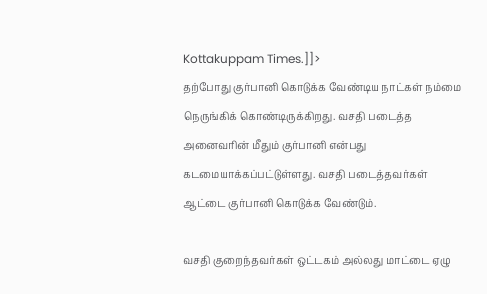Kottakuppam Times.]]>
தற்போது குர்பானி கொடுக்க வேண்டிய நாட்கள் நம்மை நெருங்கிக் கொண்டிருக்கிறது. வசதி படைத்த அனைவரின் மீதும் குர்பானி என்பது கடமையாக்கப்பட்டுள்ளது. வசதி படைத்தவர்கள் ஆட்டை குர்பானி கொடுக்க வேண்டும்.

வசதி குறைந்தவர்கள் ஒட்டகம் அல்லது மாட்டை ஏழு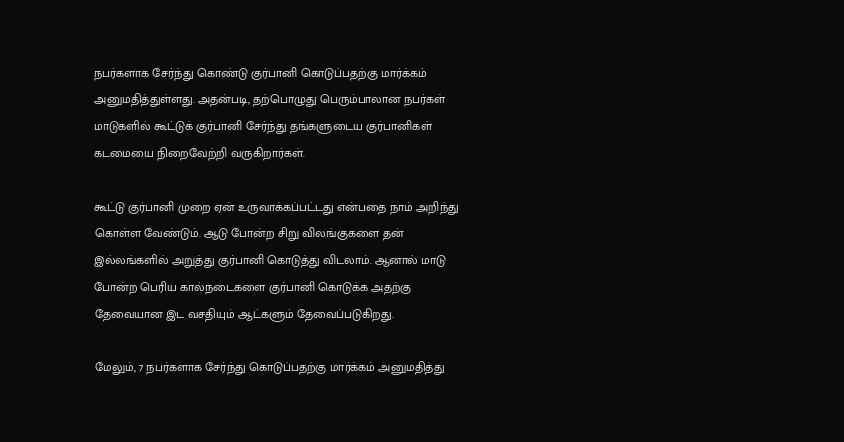நபர்களாக சேர்ந்து கொண்டு குர்பானி கொடுப்பதற்கு மார்க்கம் அனுமதித்துள்ளது. அதன்படி, தற்பொழுது பெரும்பாலான நபர்கள் மாடுகளில் கூட்டுக் குர்பானி சேர்ந்து தங்களுடைய குர்பானிகள் கடமையை நிறைவேற்றி வருகிறார்கள்.

கூட்டு குர்பானி முறை ஏன் உருவாக்கப்பட்டது என்பதை நாம் அறிந்து கொள்ள வேண்டும். ஆடு போன்ற சிறு விலங்குகளை தன் இல்லங்களில் அறுத்து குர்பானி கொடுத்து விடலாம். ஆனால் மாடு போன்ற பெரிய கால்நடைகளை குர்பானி கொடுக்க அதற்கு தேவையான இட வசதியும் ஆட்களும் தேவைப்படுகிறது.

மேலும், 7 நபர்களாக சேர்ந்து கொடுப்பதற்கு மார்க்கம் அனுமதித்து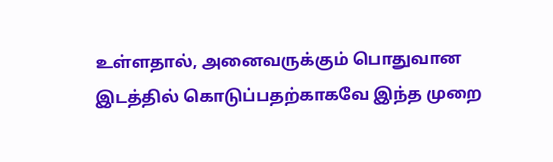உள்ளதால், அனைவருக்கும் பொதுவான இடத்தில் கொடுப்பதற்காகவே இந்த முறை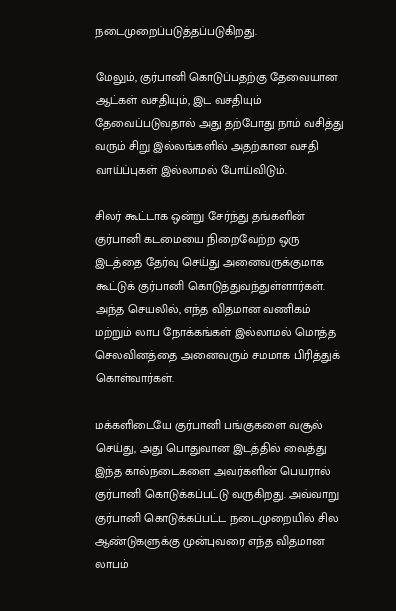நடைமுறைப்படுத்தப்படுகிறது.

மேலும், குர்பானி கொடுப்பதற்கு தேவையான ஆட்கள் வசதியும், இட வசதியும் தேவைப்படுவதால் அது தற்போது நாம் வசித்து வரும் சிறு இல்லங்களில் அதற்கான வசதி வாய்ப்புகள் இல்லாமல் போய்விடும்.

சிலர் கூட்டாக ஒன்று சேர்ந்து தங்களின் குர்பானி கடமையை நிறைவேற்ற ஒரு இடத்தை தேர்வு செய்து அனைவருக்குமாக கூட்டுக் குர்பானி கொடுத்துவந்துள்ளார்கள். அந்த செயலில், எந்த விதமான வணிகம் மற்றும் லாப நோக்கங்கள் இல்லாமல் மொத்த செலவினத்தை அனைவரும் சமமாக பிரித்துக் கொள்வார்கள்.

மக்களிடையே குர்பானி பங்குகளை வசூல் செய்து, அது பொதுவான இடத்தில் வைத்து இந்த கால்நடைகளை அவர்களின் பெயரால் குர்பானி கொடுக்கப்பட்டு வருகிறது. அவ்வாறு குர்பானி கொடுக்கப்பட்ட நடைமுறையில் சில ஆண்டுகளுக்கு முன்புவரை எந்த விதமான லாபம்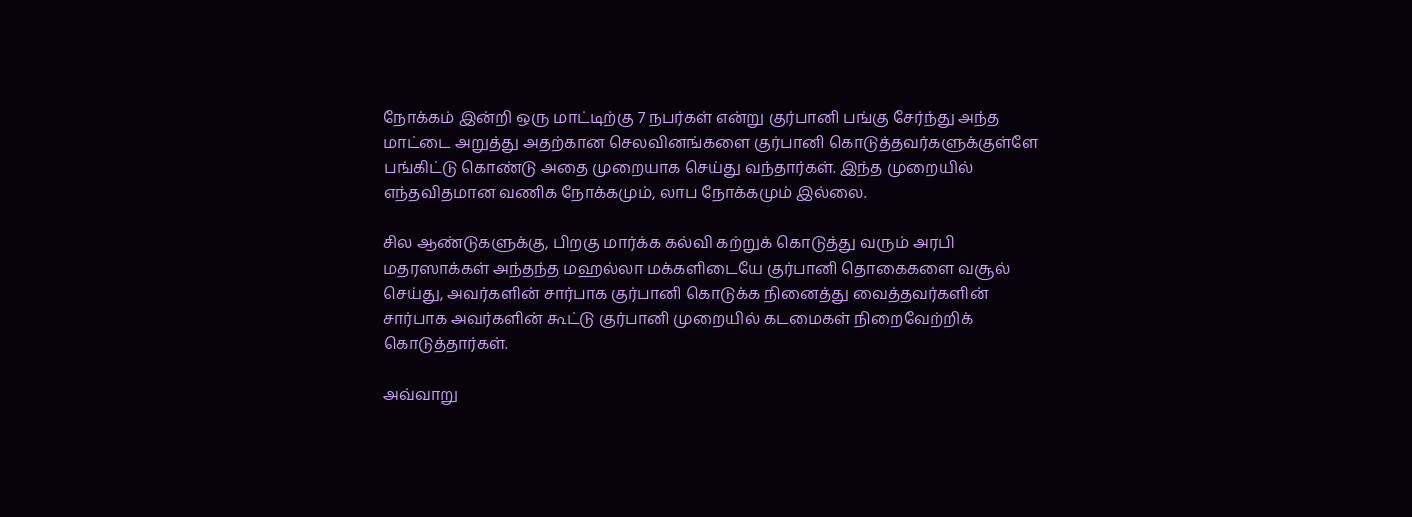நோக்கம் இன்றி ஒரு மாட்டிற்கு 7 நபர்கள் என்று குர்பானி பங்கு சேர்ந்து அந்த மாட்டை அறுத்து அதற்கான செலவினங்களை குர்பானி கொடுத்தவர்களுக்குள்ளே பங்கிட்டு கொண்டு அதை முறையாக செய்து வந்தார்கள். இந்த முறையில் எந்தவிதமான வணிக நோக்கமும், லாப நோக்கமும் இல்லை.

சில ஆண்டுகளுக்கு, பிறகு மார்க்க கல்வி கற்றுக் கொடுத்து வரும் அரபி மதரஸாக்கள் அந்தந்த மஹல்லா மக்களிடையே குர்பானி தொகைகளை வசூல் செய்து, அவர்களின் சார்பாக குர்பானி கொடுக்க நினைத்து வைத்தவர்களின் சார்பாக அவர்களின் கூட்டு குர்பானி முறையில் கடமைகள் நிறைவேற்றிக் கொடுத்தார்கள்.

அவ்வாறு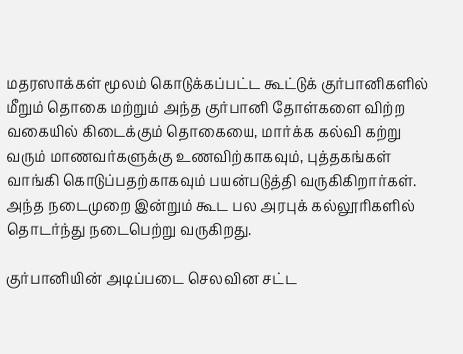மதரஸாக்கள் மூலம் கொடுக்கப்பட்ட கூட்டுக் குர்பானிகளில் மீறும் தொகை மற்றும் அந்த குர்பானி தோள்களை விற்ற வகையில் கிடைக்கும் தொகையை, மார்க்க கல்வி கற்று வரும் மாணவர்களுக்கு உணவிற்காகவும், புத்தகங்கள் வாங்கி கொடுப்பதற்காகவும் பயன்படுத்தி வருகிகிறார்கள். அந்த நடைமுறை இன்றும் கூட பல அரபுக் கல்லூரிகளில் தொடர்ந்து நடைபெற்று வருகிறது.

குர்பானியின் அடிப்படை செலவின சட்ட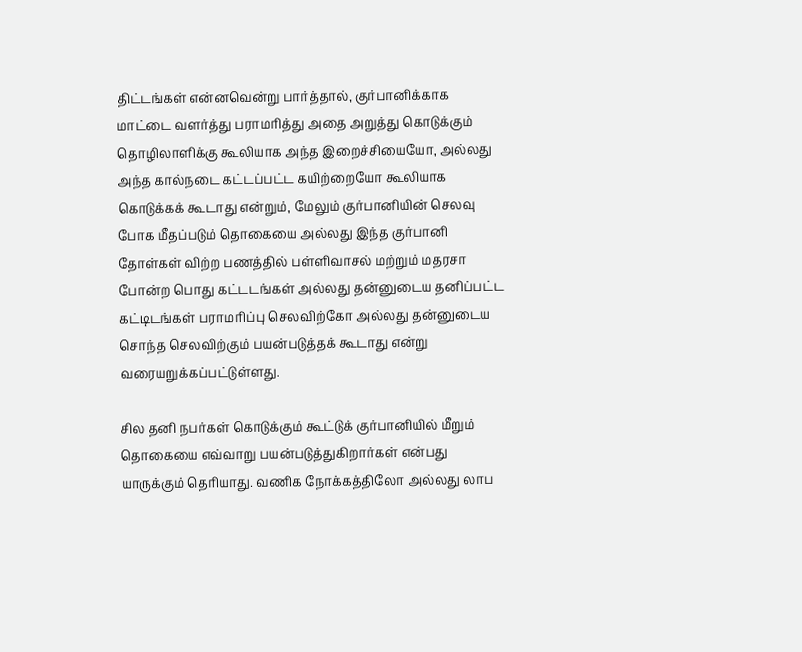திட்டங்கள் என்னவென்று பார்த்தால், குர்பானிக்காக மாட்டை வளர்த்து பராமரித்து அதை அறுத்து கொடுக்கும் தொழிலாளிக்கு கூலியாக அந்த இறைச்சியையோ, அல்லது அந்த கால்நடை கட்டப்பட்ட கயிற்றையோ கூலியாக கொடுக்கக் கூடாது என்றும், மேலும் குர்பானியின் செலவு போக மீதப்படும் தொகையை அல்லது இந்த குர்பானி தோள்கள் விற்ற பணத்தில் பள்ளிவாசல் மற்றும் மதரசா போன்ற பொது கட்டடங்கள் அல்லது தன்னுடைய தனிப்பட்ட கட்டிடங்கள் பராமரிப்பு செலவிற்கோ அல்லது தன்னுடைய சொந்த செலவிற்கும் பயன்படுத்தக் கூடாது என்று வரையறுக்கப்பட்டுள்ளது.

சில தனி நபர்கள் கொடுக்கும் கூட்டுக் குர்பானியில் மீறும் தொகையை எவ்வாறு பயன்படுத்துகிறார்கள் என்பது யாருக்கும் தெரியாது. வணிக நோக்கத்திலோ அல்லது லாப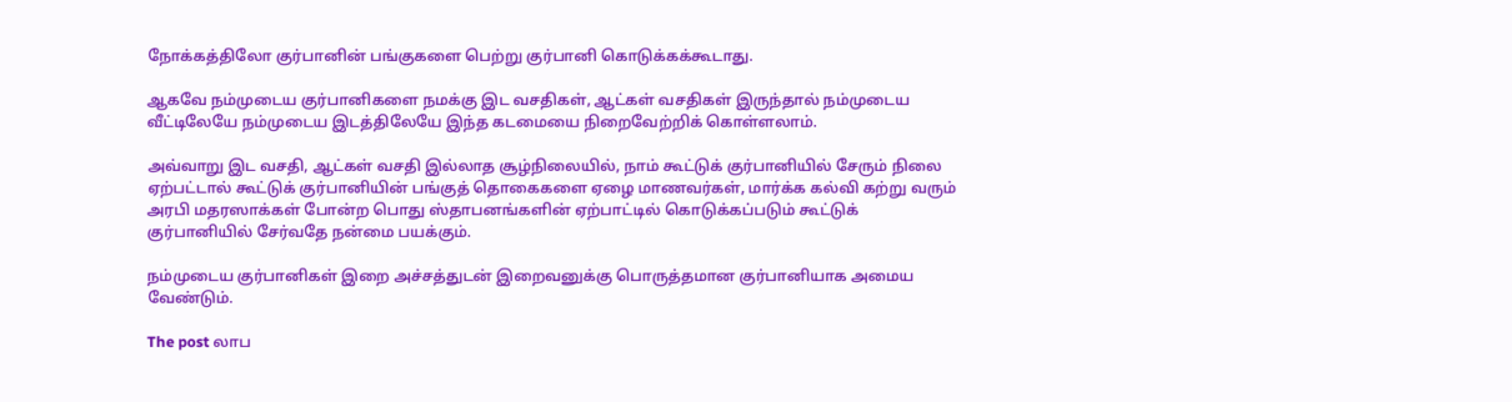நோக்கத்திலோ குர்பானின் பங்குகளை பெற்று குர்பானி கொடுக்கக்கூடாது.

ஆகவே நம்முடைய குர்பானிகளை நமக்கு இட வசதிகள், ஆட்கள் வசதிகள் இருந்தால் நம்முடைய வீட்டிலேயே நம்முடைய இடத்திலேயே இந்த கடமையை நிறைவேற்றிக் கொள்ளலாம்.

அவ்வாறு இட வசதி, ஆட்கள் வசதி இல்லாத சூழ்நிலையில், நாம் கூட்டுக் குர்பானியில் சேரும் நிலை ஏற்பட்டால் கூட்டுக் குர்பானியின் பங்குத் தொகைகளை ஏழை மாணவர்கள், மார்க்க கல்வி கற்று வரும் அரபி மதரஸாக்கள் போன்ற பொது ஸ்தாபனங்களின் ஏற்பாட்டில் கொடுக்கப்படும் கூட்டுக் குர்பானியில் சேர்வதே நன்மை பயக்கும்.

நம்முடைய குர்பானிகள் இறை அச்சத்துடன் இறைவனுக்கு பொருத்தமான குர்பானியாக அமைய வேண்டும்.

The post லாப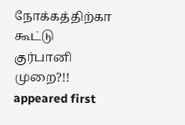நோக்கத்திற்கா கூட்டு குர்பானி முறை?!! appeared first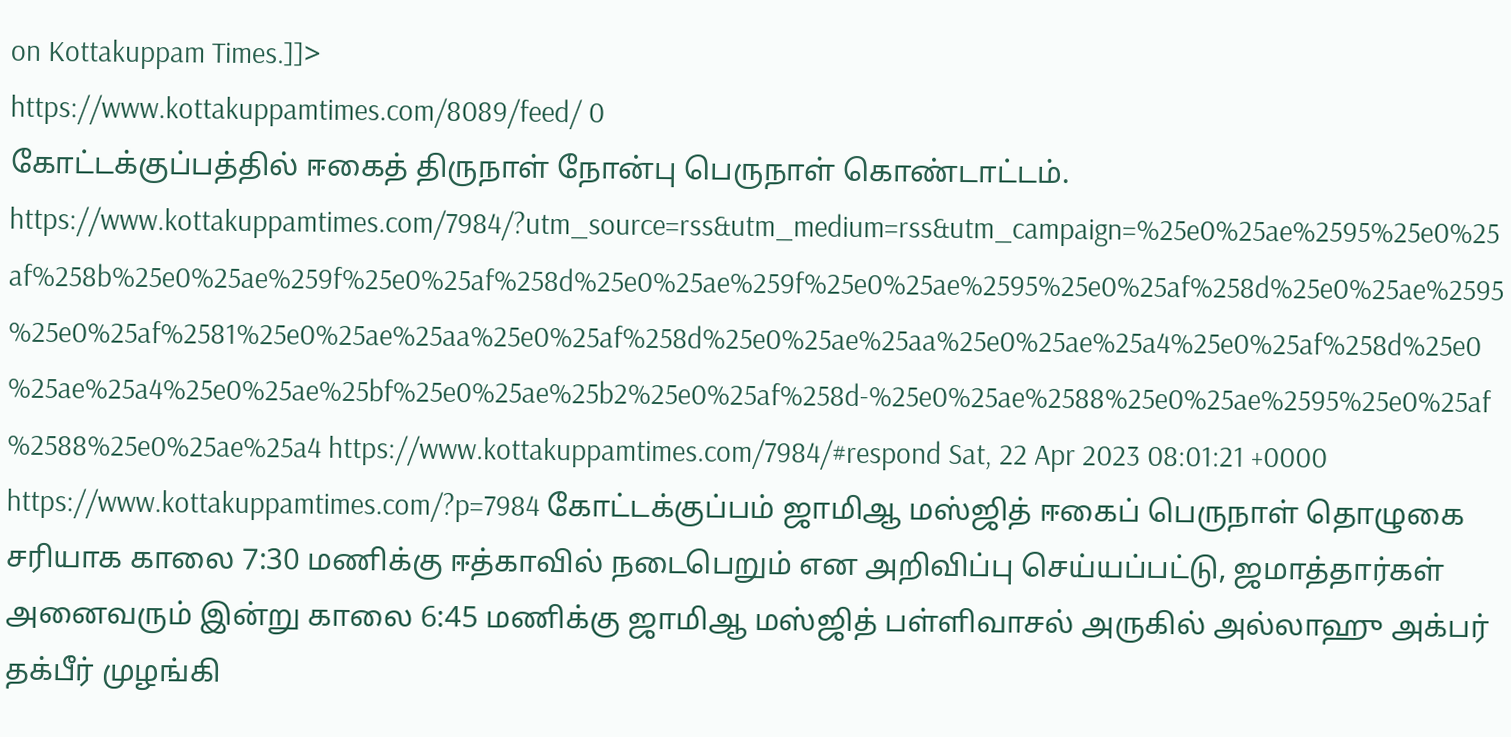on Kottakuppam Times.]]>
https://www.kottakuppamtimes.com/8089/feed/ 0
கோட்டக்குப்பத்தில் ஈகைத் திருநாள் நோன்பு பெருநாள் கொண்டாட்டம். https://www.kottakuppamtimes.com/7984/?utm_source=rss&utm_medium=rss&utm_campaign=%25e0%25ae%2595%25e0%25af%258b%25e0%25ae%259f%25e0%25af%258d%25e0%25ae%259f%25e0%25ae%2595%25e0%25af%258d%25e0%25ae%2595%25e0%25af%2581%25e0%25ae%25aa%25e0%25af%258d%25e0%25ae%25aa%25e0%25ae%25a4%25e0%25af%258d%25e0%25ae%25a4%25e0%25ae%25bf%25e0%25ae%25b2%25e0%25af%258d-%25e0%25ae%2588%25e0%25ae%2595%25e0%25af%2588%25e0%25ae%25a4 https://www.kottakuppamtimes.com/7984/#respond Sat, 22 Apr 2023 08:01:21 +0000 https://www.kottakuppamtimes.com/?p=7984 கோட்டக்குப்பம் ஜாமிஆ மஸ்ஜித் ஈகைப் பெருநாள் தொழுகை சரியாக காலை 7:30 மணிக்கு ஈத்காவில் நடைபெறும் என அறிவிப்பு செய்யப்பட்டு, ஜமாத்தார்கள் அனைவரும் இன்று காலை 6:45 மணிக்கு ஜாமிஆ மஸ்ஜித் பள்ளிவாசல் அருகில் அல்லாஹு அக்பர் தக்பீர் முழங்கி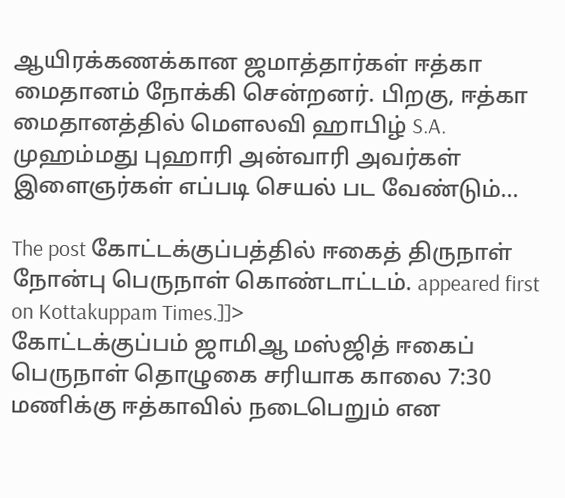ஆயிரக்கணக்கான ஜமாத்தார்கள் ஈத்கா மைதானம் நோக்கி சென்றனர். பிறகு, ஈத்கா மைதானத்தில் மௌலவி ஹாபிழ் S.A. முஹம்மது புஹாரி அன்வாரி அவர்கள் இளைஞர்கள் எப்படி செயல் பட வேண்டும்...

The post கோட்டக்குப்பத்தில் ஈகைத் திருநாள் நோன்பு பெருநாள் கொண்டாட்டம். appeared first on Kottakuppam Times.]]>
கோட்டக்குப்பம் ஜாமிஆ மஸ்ஜித் ஈகைப் பெருநாள் தொழுகை சரியாக காலை 7:30 மணிக்கு ஈத்காவில் நடைபெறும் என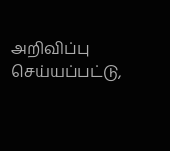அறிவிப்பு செய்யப்பட்டு,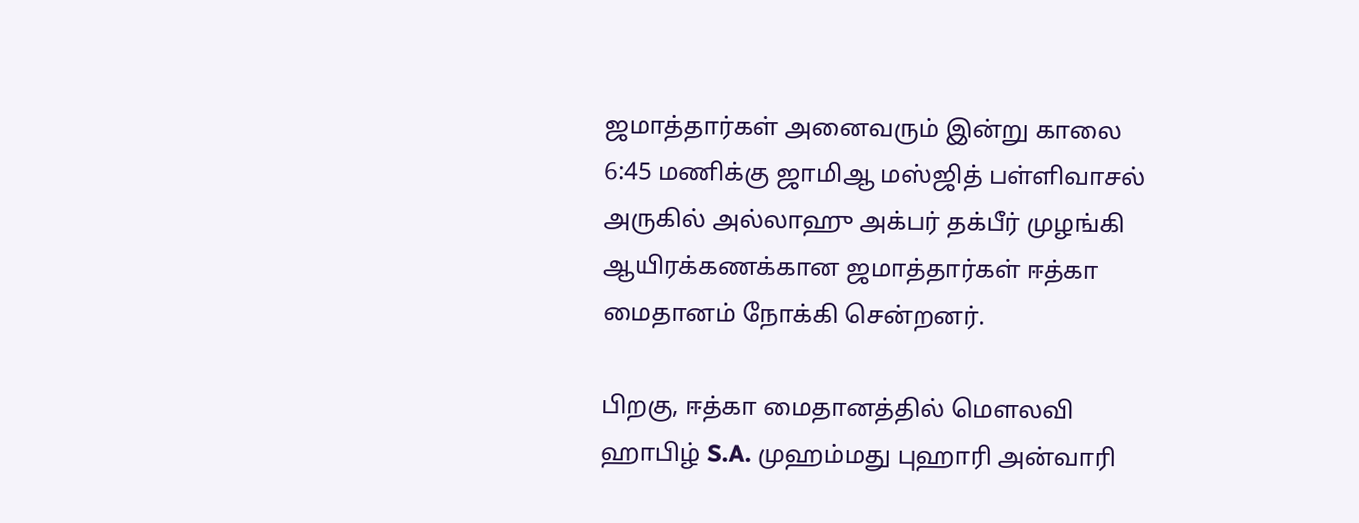ஜமாத்தார்கள் அனைவரும் இன்று காலை 6:45 மணிக்கு ஜாமிஆ மஸ்ஜித் பள்ளிவாசல் அருகில் அல்லாஹு அக்பர் தக்பீர் முழங்கி ஆயிரக்கணக்கான ஜமாத்தார்கள் ஈத்கா மைதானம் நோக்கி சென்றனர்.

பிறகு, ஈத்கா மைதானத்தில் மௌலவி ஹாபிழ் S.A. முஹம்மது புஹாரி அன்வாரி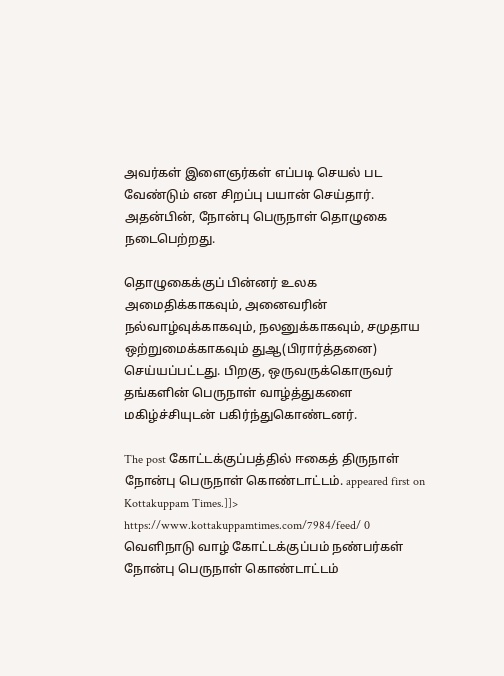அவர்கள் இளைஞர்கள் எப்படி செயல் பட வேண்டும் என சிறப்பு பயான் செய்தார். அதன்பின், நோன்பு பெருநாள் தொழுகை நடைபெற்றது.

தொழுகைக்குப் பின்னர் உலக அமைதிக்காகவும், அனைவரின் நல்வாழ்வுக்காகவும், நலனுக்காகவும், சமுதாய ஒற்றுமைக்காகவும் துஆ(பிரார்த்தனை) செய்யப்பட்டது. பிறகு, ஒருவருக்கொருவர் தங்களின் பெருநாள் வாழ்த்துகளை மகிழ்ச்சியுடன் பகிர்ந்துகொண்டனர்.

The post கோட்டக்குப்பத்தில் ஈகைத் திருநாள் நோன்பு பெருநாள் கொண்டாட்டம். appeared first on Kottakuppam Times.]]>
https://www.kottakuppamtimes.com/7984/feed/ 0
வெளிநாடு வாழ் கோட்டக்குப்பம் நண்பர்கள் நோன்பு பெருநாள் கொண்டாட்டம்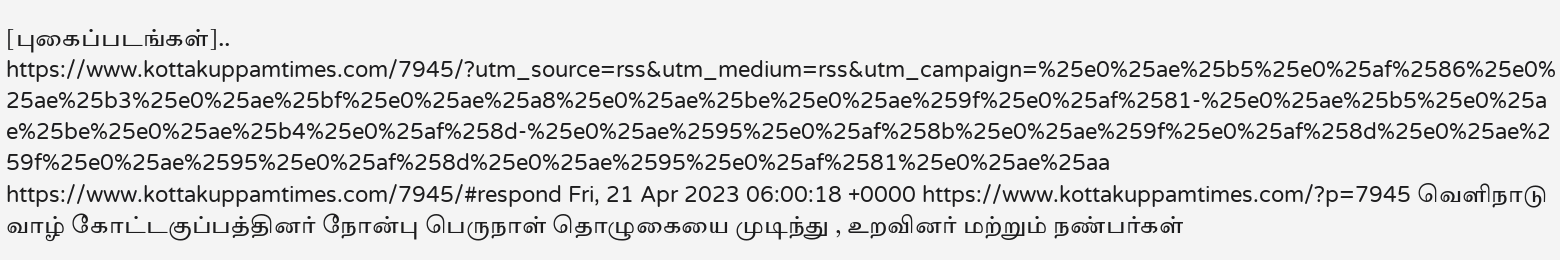[புகைப்படங்கள்].. https://www.kottakuppamtimes.com/7945/?utm_source=rss&utm_medium=rss&utm_campaign=%25e0%25ae%25b5%25e0%25af%2586%25e0%25ae%25b3%25e0%25ae%25bf%25e0%25ae%25a8%25e0%25ae%25be%25e0%25ae%259f%25e0%25af%2581-%25e0%25ae%25b5%25e0%25ae%25be%25e0%25ae%25b4%25e0%25af%258d-%25e0%25ae%2595%25e0%25af%258b%25e0%25ae%259f%25e0%25af%258d%25e0%25ae%259f%25e0%25ae%2595%25e0%25af%258d%25e0%25ae%2595%25e0%25af%2581%25e0%25ae%25aa https://www.kottakuppamtimes.com/7945/#respond Fri, 21 Apr 2023 06:00:18 +0000 https://www.kottakuppamtimes.com/?p=7945 வெளிநாடு வாழ் கோட்டகுப்பத்தினர் நோன்பு பெருநாள் தொழுகையை முடிந்து , உறவினர் மற்றும் நண்பர்கள்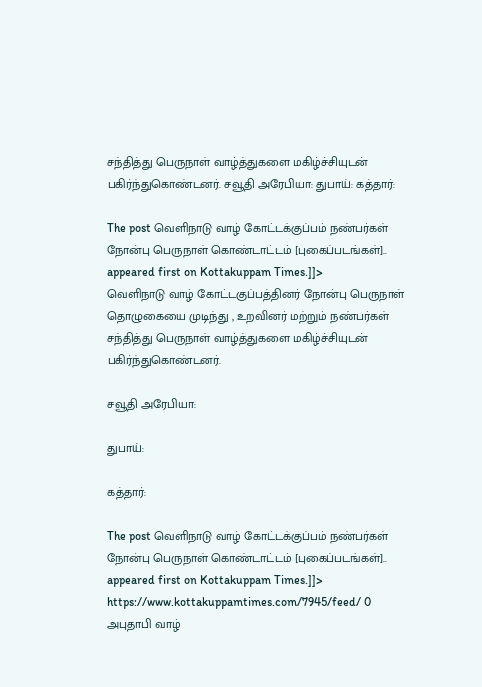சந்தித்து பெருநாள் வாழ்த்துகளை மகிழ்ச்சியுடன் பகிர்ந்துகொண்டனர். சவூதி அரேபியா: துபாய்: கத்தார்:

The post வெளிநாடு வாழ் கோட்டக்குப்பம் நண்பர்கள் நோன்பு பெருநாள் கொண்டாட்டம் [புகைப்படங்கள்].. appeared first on Kottakuppam Times.]]>
வெளிநாடு வாழ் கோட்டகுப்பத்தினர் நோன்பு பெருநாள் தொழுகையை முடிந்து , உறவினர் மற்றும் நண்பர்கள் சந்தித்து பெருநாள் வாழ்த்துகளை மகிழ்ச்சியுடன் பகிர்ந்துகொண்டனர்.

சவூதி அரேபியா:

துபாய்:

கத்தார்:

The post வெளிநாடு வாழ் கோட்டக்குப்பம் நண்பர்கள் நோன்பு பெருநாள் கொண்டாட்டம் [புகைப்படங்கள்].. appeared first on Kottakuppam Times.]]>
https://www.kottakuppamtimes.com/7945/feed/ 0
அபுதாபி வாழ்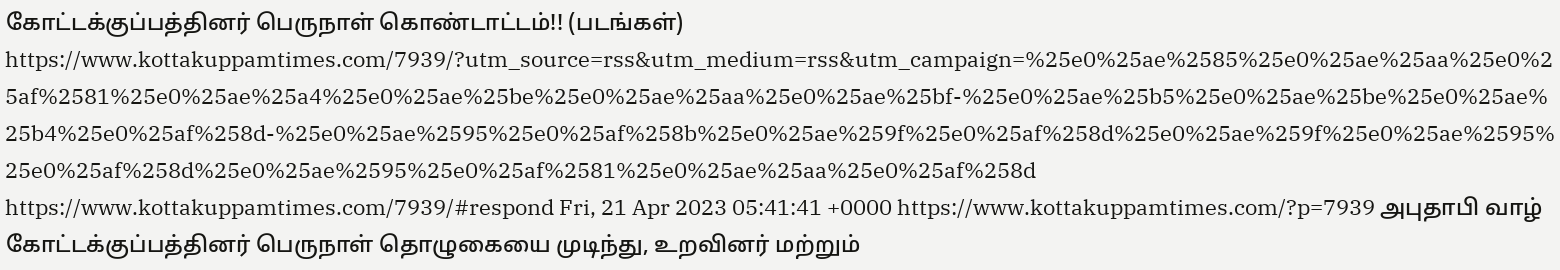கோட்டக்குப்பத்தினர் பெருநாள் கொண்டாட்டம்!! (படங்கள்) https://www.kottakuppamtimes.com/7939/?utm_source=rss&utm_medium=rss&utm_campaign=%25e0%25ae%2585%25e0%25ae%25aa%25e0%25af%2581%25e0%25ae%25a4%25e0%25ae%25be%25e0%25ae%25aa%25e0%25ae%25bf-%25e0%25ae%25b5%25e0%25ae%25be%25e0%25ae%25b4%25e0%25af%258d-%25e0%25ae%2595%25e0%25af%258b%25e0%25ae%259f%25e0%25af%258d%25e0%25ae%259f%25e0%25ae%2595%25e0%25af%258d%25e0%25ae%2595%25e0%25af%2581%25e0%25ae%25aa%25e0%25af%258d https://www.kottakuppamtimes.com/7939/#respond Fri, 21 Apr 2023 05:41:41 +0000 https://www.kottakuppamtimes.com/?p=7939 அபுதாபி வாழ் கோட்டக்குப்பத்தினர் பெருநாள் தொழுகையை முடிந்து, உறவினர் மற்றும்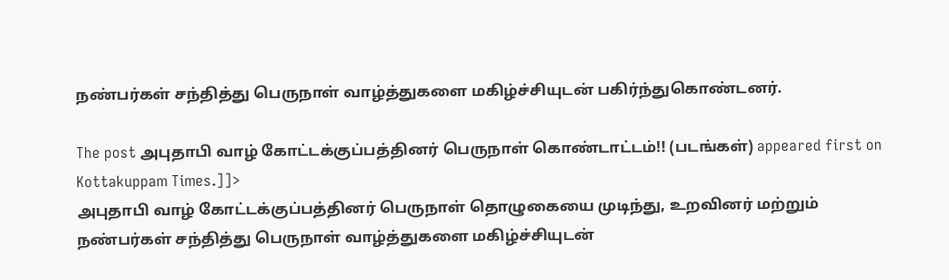நண்பர்கள் சந்தித்து பெருநாள் வாழ்த்துகளை மகிழ்ச்சியுடன் பகிர்ந்துகொண்டனர்.

The post அபுதாபி வாழ் கோட்டக்குப்பத்தினர் பெருநாள் கொண்டாட்டம்!! (படங்கள்) appeared first on Kottakuppam Times.]]>
அபுதாபி வாழ் கோட்டக்குப்பத்தினர் பெருநாள் தொழுகையை முடிந்து, உறவினர் மற்றும் நண்பர்கள் சந்தித்து பெருநாள் வாழ்த்துகளை மகிழ்ச்சியுடன்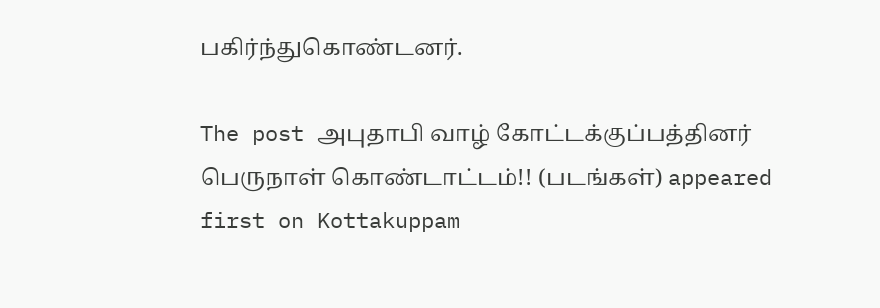பகிர்ந்துகொண்டனர்.

The post அபுதாபி வாழ் கோட்டக்குப்பத்தினர் பெருநாள் கொண்டாட்டம்!! (படங்கள்) appeared first on Kottakuppam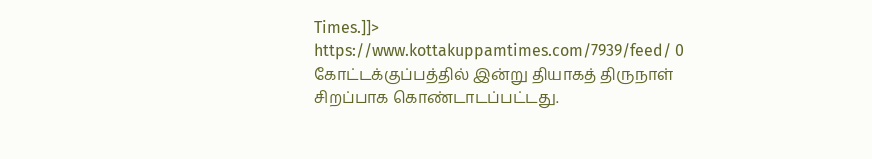Times.]]>
https://www.kottakuppamtimes.com/7939/feed/ 0
கோட்டக்குப்பத்தில் இன்று தியாகத் திருநாள் சிறப்பாக கொண்டாடப்பட்டது.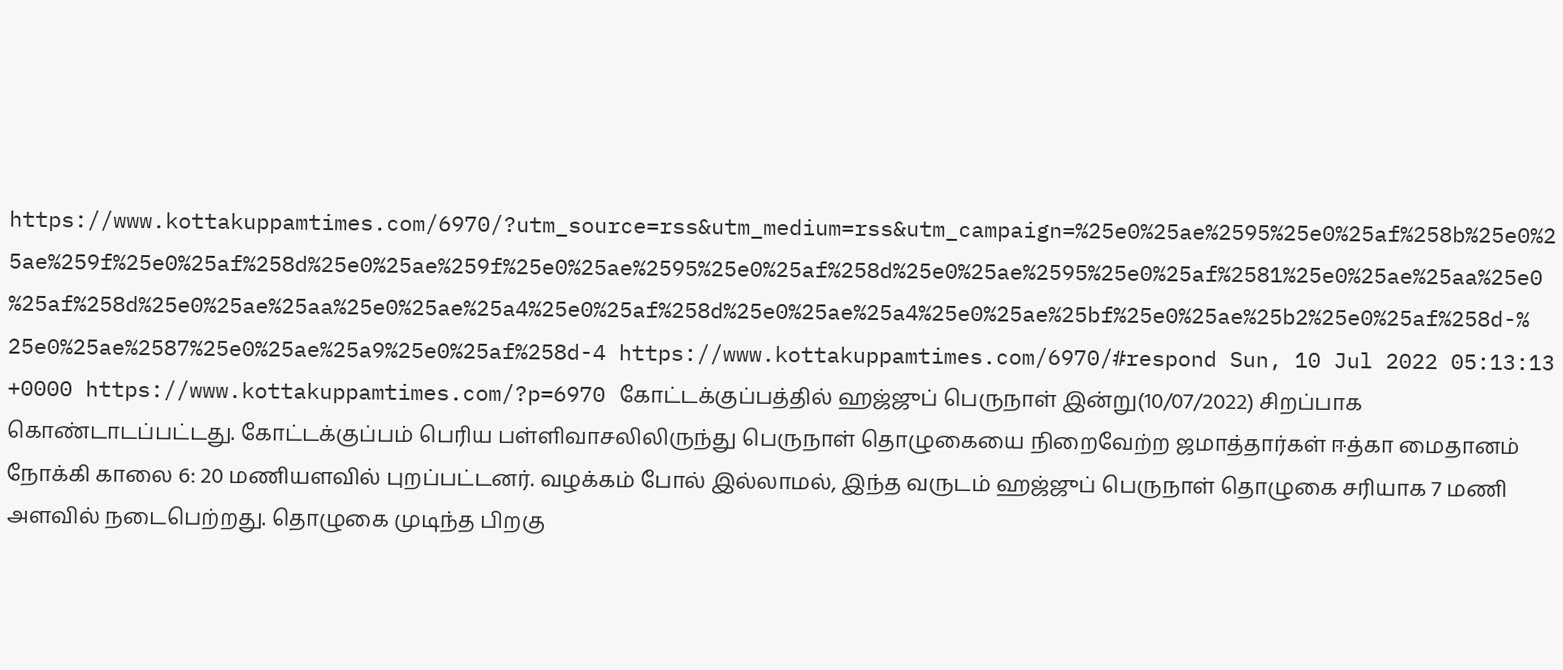https://www.kottakuppamtimes.com/6970/?utm_source=rss&utm_medium=rss&utm_campaign=%25e0%25ae%2595%25e0%25af%258b%25e0%25ae%259f%25e0%25af%258d%25e0%25ae%259f%25e0%25ae%2595%25e0%25af%258d%25e0%25ae%2595%25e0%25af%2581%25e0%25ae%25aa%25e0%25af%258d%25e0%25ae%25aa%25e0%25ae%25a4%25e0%25af%258d%25e0%25ae%25a4%25e0%25ae%25bf%25e0%25ae%25b2%25e0%25af%258d-%25e0%25ae%2587%25e0%25ae%25a9%25e0%25af%258d-4 https://www.kottakuppamtimes.com/6970/#respond Sun, 10 Jul 2022 05:13:13 +0000 https://www.kottakuppamtimes.com/?p=6970 கோட்டக்குப்பத்தில் ஹஜ்ஜுப் பெருநாள் இன்று(10/07/2022) சிறப்பாக கொண்டாடப்பட்டது. கோட்டக்குப்பம் பெரிய பள்ளிவாசலிலிருந்து பெருநாள் தொழுகையை நிறைவேற்ற ஜமாத்தார்கள் ஈத்கா மைதானம் நோக்கி காலை 6: 20 மணியளவில் புறப்பட்டனர். வழக்கம் போல் இல்லாமல், இந்த வருடம் ஹஜ்ஜுப் பெருநாள் தொழுகை சரியாக 7 மணி அளவில் நடைபெற்றது. தொழுகை முடிந்த பிறகு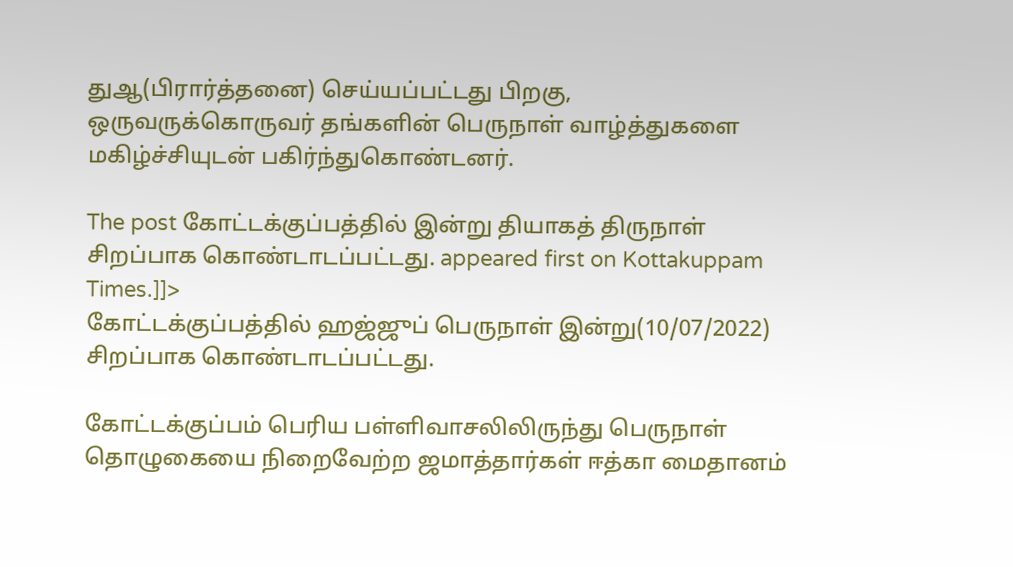துஆ(பிரார்த்தனை) செய்யப்பட்டது பிறகு, ஒருவருக்கொருவர் தங்களின் பெருநாள் வாழ்த்துகளை மகிழ்ச்சியுடன் பகிர்ந்துகொண்டனர்.

The post கோட்டக்குப்பத்தில் இன்று தியாகத் திருநாள் சிறப்பாக கொண்டாடப்பட்டது. appeared first on Kottakuppam Times.]]>
கோட்டக்குப்பத்தில் ஹஜ்ஜுப் பெருநாள் இன்று(10/07/2022) சிறப்பாக கொண்டாடப்பட்டது.

கோட்டக்குப்பம் பெரிய பள்ளிவாசலிலிருந்து பெருநாள் தொழுகையை நிறைவேற்ற ஜமாத்தார்கள் ஈத்கா மைதானம்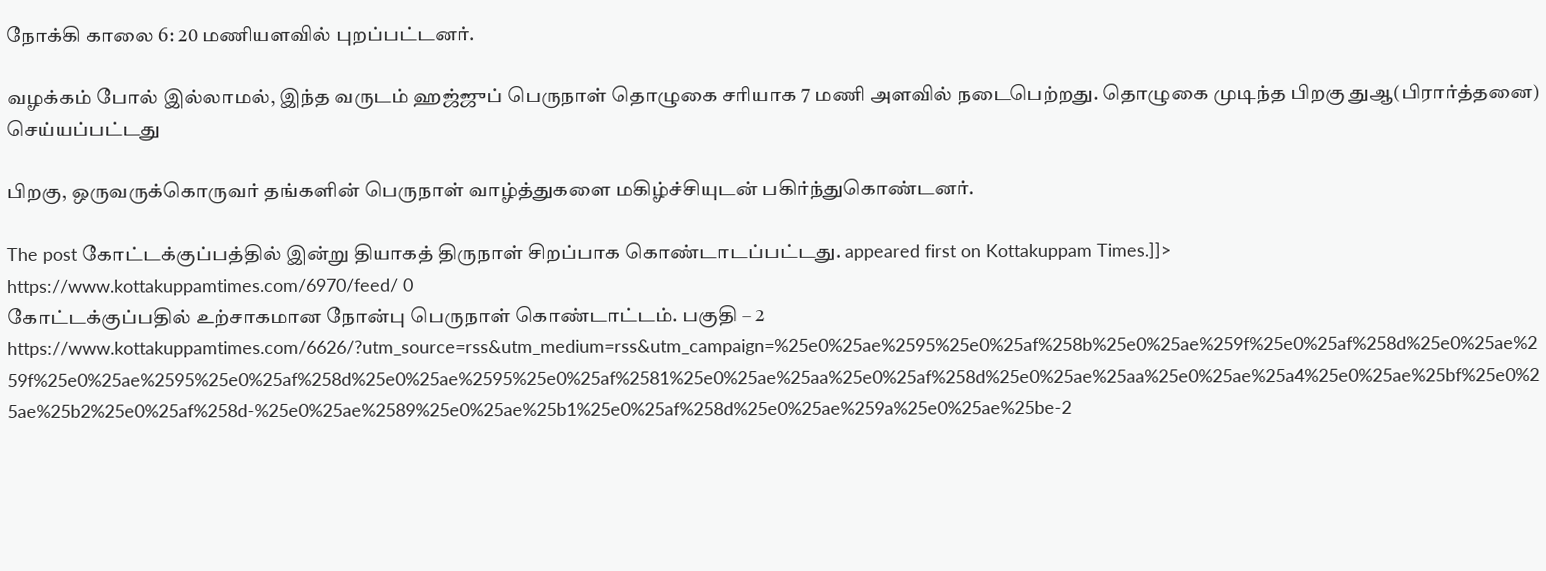நோக்கி காலை 6: 20 மணியளவில் புறப்பட்டனர்.

வழக்கம் போல் இல்லாமல், இந்த வருடம் ஹஜ்ஜுப் பெருநாள் தொழுகை சரியாக 7 மணி அளவில் நடைபெற்றது. தொழுகை முடிந்த பிறகு துஆ(பிரார்த்தனை) செய்யப்பட்டது

பிறகு, ஒருவருக்கொருவர் தங்களின் பெருநாள் வாழ்த்துகளை மகிழ்ச்சியுடன் பகிர்ந்துகொண்டனர்.

The post கோட்டக்குப்பத்தில் இன்று தியாகத் திருநாள் சிறப்பாக கொண்டாடப்பட்டது. appeared first on Kottakuppam Times.]]>
https://www.kottakuppamtimes.com/6970/feed/ 0
கோட்டக்குப்பதில் உற்சாகமான நோன்பு பெருநாள் கொண்டாட்டம். பகுதி – 2 https://www.kottakuppamtimes.com/6626/?utm_source=rss&utm_medium=rss&utm_campaign=%25e0%25ae%2595%25e0%25af%258b%25e0%25ae%259f%25e0%25af%258d%25e0%25ae%259f%25e0%25ae%2595%25e0%25af%258d%25e0%25ae%2595%25e0%25af%2581%25e0%25ae%25aa%25e0%25af%258d%25e0%25ae%25aa%25e0%25ae%25a4%25e0%25ae%25bf%25e0%25ae%25b2%25e0%25af%258d-%25e0%25ae%2589%25e0%25ae%25b1%25e0%25af%258d%25e0%25ae%259a%25e0%25ae%25be-2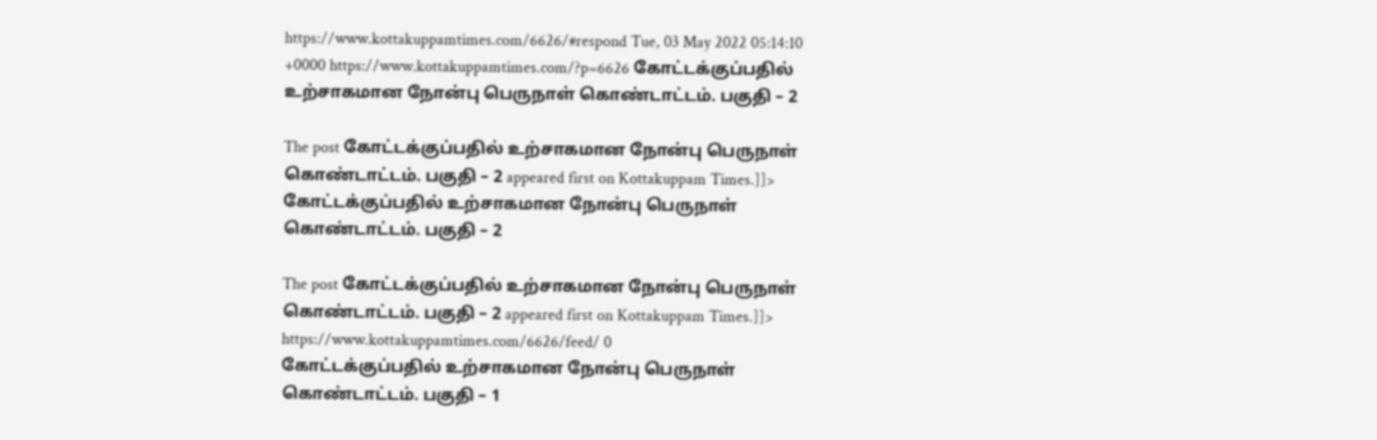https://www.kottakuppamtimes.com/6626/#respond Tue, 03 May 2022 05:14:10 +0000 https://www.kottakuppamtimes.com/?p=6626 கோட்டக்குப்பதில் உற்சாகமான நோன்பு பெருநாள் கொண்டாட்டம். பகுதி – 2

The post கோட்டக்குப்பதில் உற்சாகமான நோன்பு பெருநாள் கொண்டாட்டம். பகுதி – 2 appeared first on Kottakuppam Times.]]>
கோட்டக்குப்பதில் உற்சாகமான நோன்பு பெருநாள் கொண்டாட்டம். பகுதி – 2

The post கோட்டக்குப்பதில் உற்சாகமான நோன்பு பெருநாள் கொண்டாட்டம். பகுதி – 2 appeared first on Kottakuppam Times.]]>
https://www.kottakuppamtimes.com/6626/feed/ 0
கோட்டக்குப்பதில் உற்சாகமான நோன்பு பெருநாள் கொண்டாட்டம். பகுதி – 1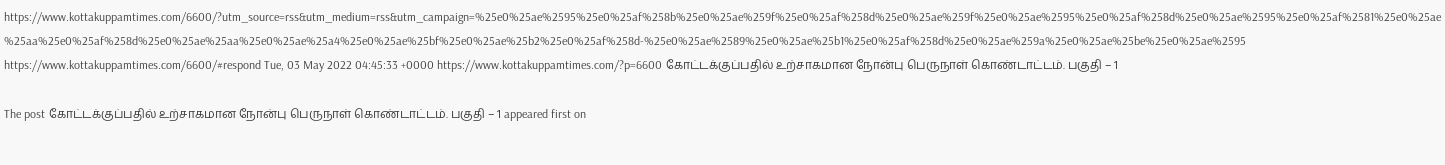https://www.kottakuppamtimes.com/6600/?utm_source=rss&utm_medium=rss&utm_campaign=%25e0%25ae%2595%25e0%25af%258b%25e0%25ae%259f%25e0%25af%258d%25e0%25ae%259f%25e0%25ae%2595%25e0%25af%258d%25e0%25ae%2595%25e0%25af%2581%25e0%25ae%25aa%25e0%25af%258d%25e0%25ae%25aa%25e0%25ae%25a4%25e0%25ae%25bf%25e0%25ae%25b2%25e0%25af%258d-%25e0%25ae%2589%25e0%25ae%25b1%25e0%25af%258d%25e0%25ae%259a%25e0%25ae%25be%25e0%25ae%2595 https://www.kottakuppamtimes.com/6600/#respond Tue, 03 May 2022 04:45:33 +0000 https://www.kottakuppamtimes.com/?p=6600 கோட்டக்குப்பதில் உற்சாகமான நோன்பு பெருநாள் கொண்டாட்டம். பகுதி – 1

The post கோட்டக்குப்பதில் உற்சாகமான நோன்பு பெருநாள் கொண்டாட்டம். பகுதி – 1 appeared first on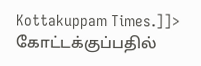Kottakuppam Times.]]>
கோட்டக்குப்பதில்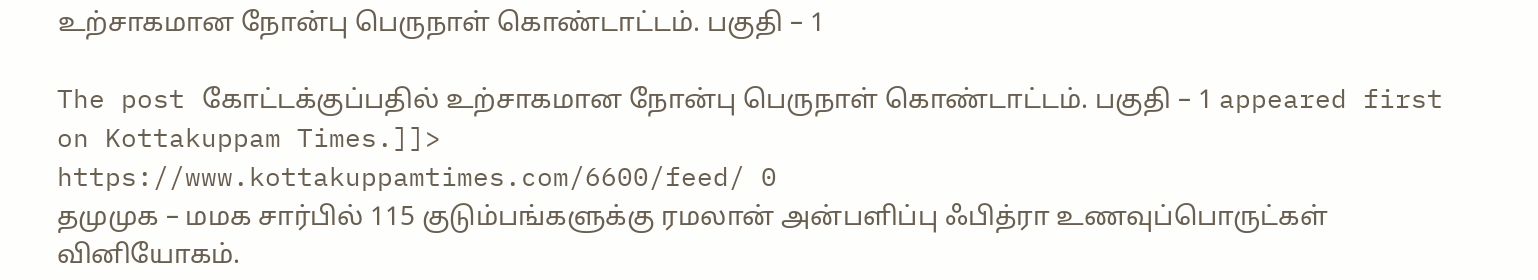உற்சாகமான நோன்பு பெருநாள் கொண்டாட்டம். பகுதி – 1

The post கோட்டக்குப்பதில் உற்சாகமான நோன்பு பெருநாள் கொண்டாட்டம். பகுதி – 1 appeared first on Kottakuppam Times.]]>
https://www.kottakuppamtimes.com/6600/feed/ 0
தமுமுக – மமக சார்பில் 115 குடும்பங்களுக்கு ரமலான் அன்பளிப்பு ஃபித்ரா உணவுப்பொருட்கள் வினியோகம்.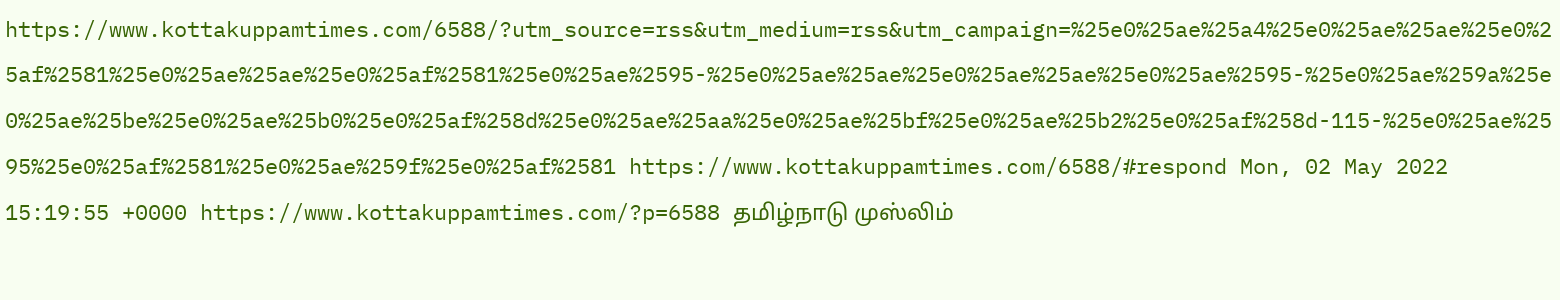https://www.kottakuppamtimes.com/6588/?utm_source=rss&utm_medium=rss&utm_campaign=%25e0%25ae%25a4%25e0%25ae%25ae%25e0%25af%2581%25e0%25ae%25ae%25e0%25af%2581%25e0%25ae%2595-%25e0%25ae%25ae%25e0%25ae%25ae%25e0%25ae%2595-%25e0%25ae%259a%25e0%25ae%25be%25e0%25ae%25b0%25e0%25af%258d%25e0%25ae%25aa%25e0%25ae%25bf%25e0%25ae%25b2%25e0%25af%258d-115-%25e0%25ae%2595%25e0%25af%2581%25e0%25ae%259f%25e0%25af%2581 https://www.kottakuppamtimes.com/6588/#respond Mon, 02 May 2022 15:19:55 +0000 https://www.kottakuppamtimes.com/?p=6588 தமிழ்நாடு முஸ்லிம்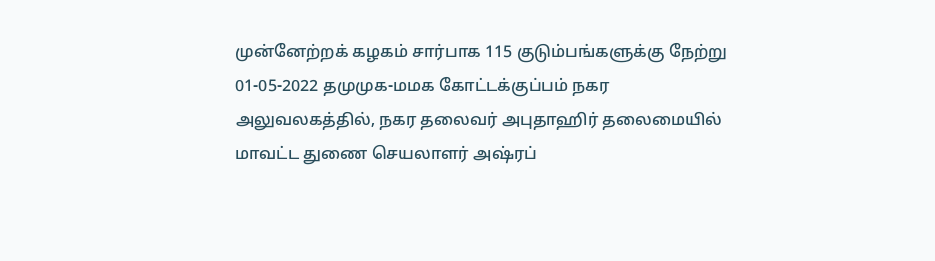முன்னேற்றக் கழகம் சார்பாக 115 குடும்பங்களுக்கு நேற்று 01-05-2022 தமுமுக-மமக கோட்டக்குப்பம் நகர அலுவலகத்தில், நகர தலைவர் அபுதாஹிர் தலைமையில் மாவட்ட துணை செயலாளர் அஷ்ரப்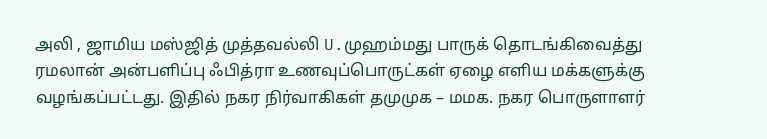அலி , ஜாமிய மஸ்ஜித் முத்தவல்லி U.முஹம்மது பாருக் தொடங்கிவைத்து ரமலான் அன்பளிப்பு ஃபித்ரா உணவுப்பொருட்கள் ஏழை எளிய மக்களுக்கு வழங்கப்பட்டது. இதில் நகர நிர்வாகிகள் தமுமுக – மமக. நகர பொருளாளர்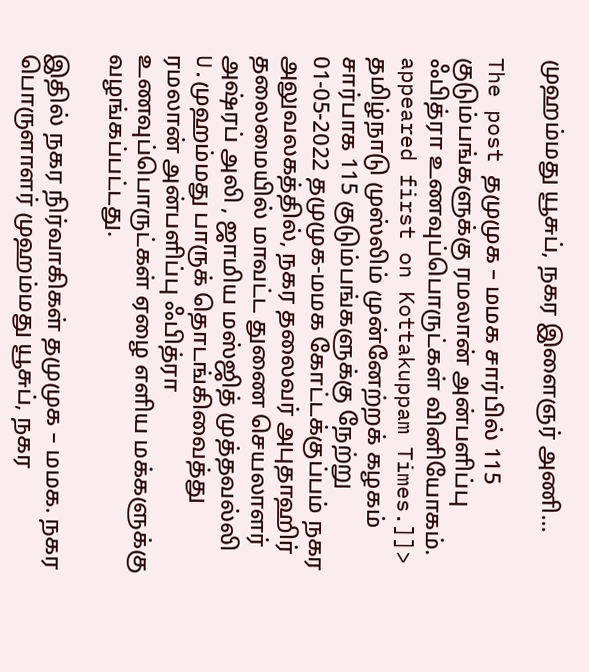முஹம்மது யூசுப், நகர இளைஞர் அணி...

The post தமுமுக – மமக சார்பில் 115 குடும்பங்களுக்கு ரமலான் அன்பளிப்பு ஃபித்ரா உணவுப்பொருட்கள் வினியோகம். appeared first on Kottakuppam Times.]]>
தமிழ்நாடு முஸ்லிம் முன்னேற்றக் கழகம் சார்பாக 115 குடும்பங்களுக்கு நேற்று 01-05-2022 தமுமுக-மமக கோட்டக்குப்பம் நகர அலுவலகத்தில், நகர தலைவர் அபுதாஹிர் தலைமையில் மாவட்ட துணை செயலாளர் அஷ்ரப் அலி , ஜாமிய மஸ்ஜித் முத்தவல்லி U.முஹம்மது பாருக் தொடங்கிவைத்து ரமலான் அன்பளிப்பு ஃபித்ரா உணவுப்பொருட்கள் ஏழை எளிய மக்களுக்கு வழங்கப்பட்டது.

இதில் நகர நிர்வாகிகள் தமுமுக – மமக. நகர பொருளாளர் முஹம்மது யூசுப், நகர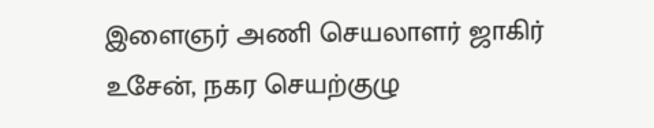இளைஞர் அணி செயலாளர் ஜாகிர் உசேன், நகர செயற்குழு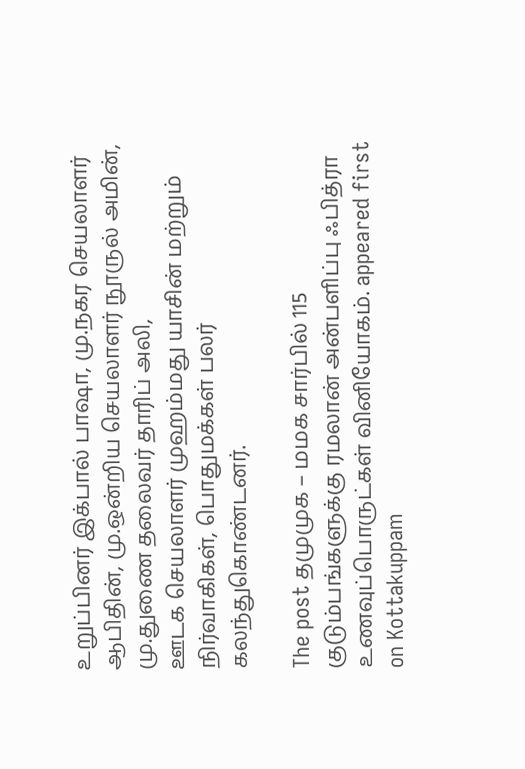உறுப்பினர் இக்பால் பாஷா, மு.நகர செயலாளர் ஆபிதின், மு.ஒன்றிய செயலாளர் நூருல் அமின், மு.துணை தலைவர் தாரிப் அலி,
ஊடக செயலாளர் முஹம்மது யாசின் மற்றும் நிர்வாகிகள், பொதுமக்கள் பலர் கலந்துகொண்டனர்.

The post தமுமுக – மமக சார்பில் 115 குடும்பங்களுக்கு ரமலான் அன்பளிப்பு ஃபித்ரா உணவுப்பொருட்கள் வினியோகம். appeared first on Kottakuppam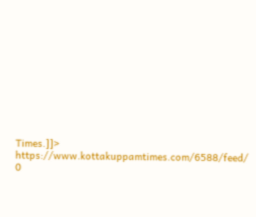Times.]]>
https://www.kottakuppamtimes.com/6588/feed/ 0